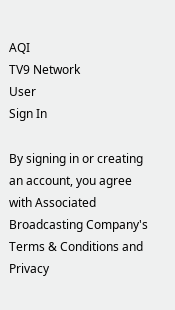AQI
TV9 Network
User
Sign In

By signing in or creating an account, you agree with Associated Broadcasting Company's Terms & Conditions and Privacy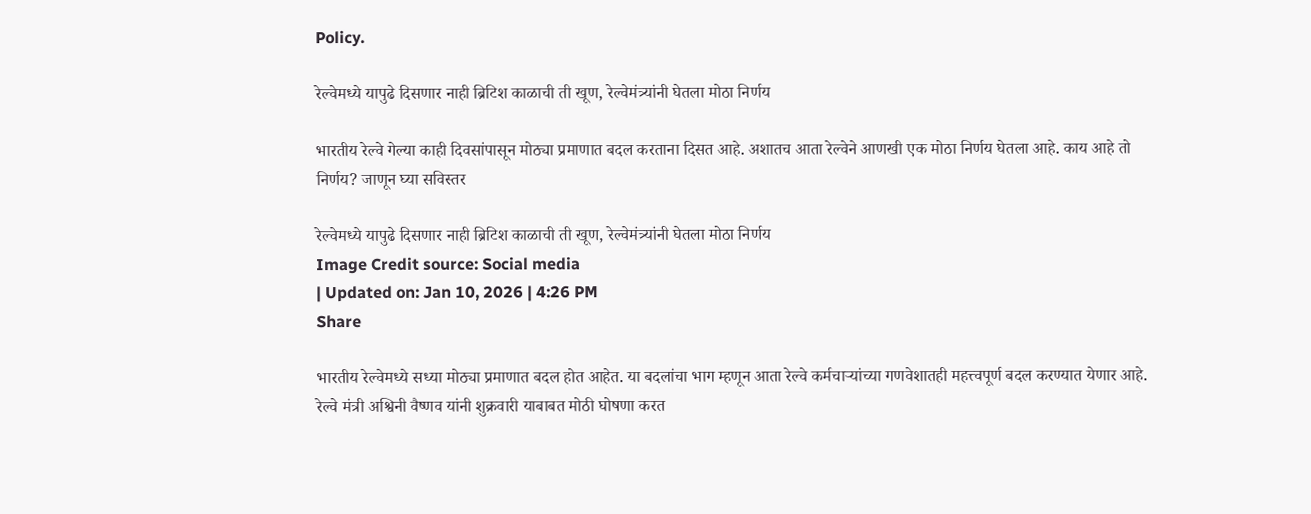Policy.

रेल्वेमध्ये यापुढे दिसणार नाही ब्रिटिश काळाची ती खूण, रेल्वेमंत्र्यांनी घेतला मोठा निर्णय

भारतीय रेल्वे गेल्या काही दिवसांपासून मोठ्या प्रमाणात बदल करताना दिसत आहे. अशातच आता रेल्वेने आणखी एक मोठा निर्णय घेतला आहे. काय आहे तो निर्णय? जाणून घ्या सविस्तर

रेल्वेमध्ये यापुढे दिसणार नाही ब्रिटिश काळाची ती खूण, रेल्वेमंत्र्यांनी घेतला मोठा निर्णय
Image Credit source: Social media
| Updated on: Jan 10, 2026 | 4:26 PM
Share

भारतीय रेल्वेमध्ये सध्या मोठ्या प्रमाणात बदल होत आहेत. या बदलांचा भाग म्हणून आता रेल्वे कर्मचाऱ्यांच्या गणवेशातही महत्त्वपूर्ण बदल करण्यात येणार आहे. रेल्वे मंत्री अश्विनी वैष्णव यांनी शुक्रवारी याबाबत मोठी घोषणा करत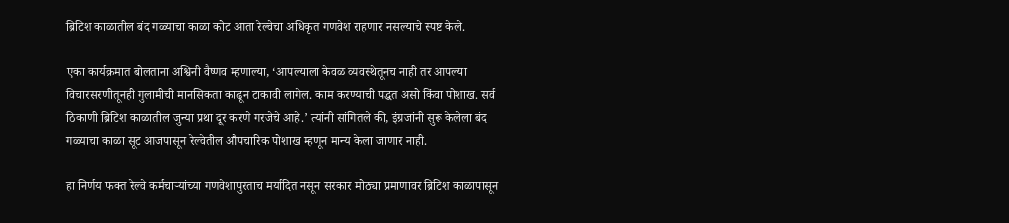ब्रिटिश काळातील बंद गळ्याचा काळा कोट आता रेल्वेचा अधिकृत गणवेश राहणार नसल्याचे स्पष्ट केले.

एका कार्यक्रमात बोलताना अश्विनी वैष्णव म्हणाल्या, ‘आपल्याला केवळ व्यवस्थेतूनच नाही तर आपल्या विचारसरणीतूनही गुलामीची मानसिकता काढून टाकावी लागेल. काम करण्याची पद्धत असो किंवा पोशाख. सर्व ठिकाणी ब्रिटिश काळातील जुन्या प्रथा दूर करणे गरजेचे आहे.’ त्यांनी सांगितले की, इंग्रजांनी सुरू केलेला बंद गळ्याचा काळा सूट आजपासून रेल्वेतील औपचारिक पोशाख म्हणून मान्य केला जाणार नाही.

हा निर्णय फक्त रेल्वे कर्मचाऱ्यांच्या गणवेशापुरताच मर्यादित नसून सरकार मोठ्या प्रमाणावर ब्रिटिश काळापासून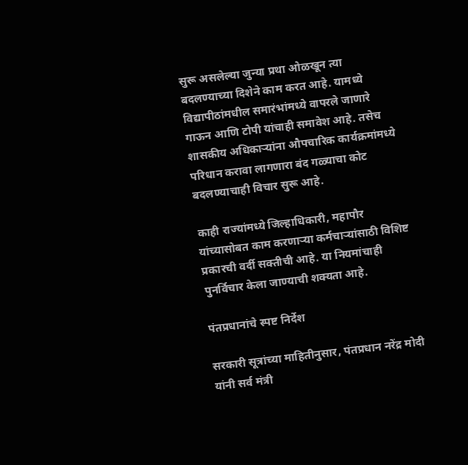सुरू असलेल्या जुन्या प्रथा ओळखून त्या बदलण्याच्या दिशेने काम करत आहे. यामध्ये विद्यापीठांमधील समारंभांमध्ये वापरले जाणारे गाऊन आणि टोपी यांचाही समावेश आहे. तसेच शासकीय अधिकाऱ्यांना औपचारिक कार्यक्रमांमध्ये परिधान करावा लागणारा बंद गळ्याचा कोट बदलण्याचाही विचार सुरू आहे.

काही राज्यांमध्ये जिल्हाधिकारी, महापौर यांच्यासोबत काम करणाऱ्या कर्मचाऱ्यांसाठी विशिष्ट प्रकारची वर्दी सक्तीची आहे. या नियमांचाही पुनर्विचार केला जाण्याची शक्यता आहे.

पंतप्रधानांचे स्पष्ट निर्देश

सरकारी सूत्रांच्या माहितीनुसार, पंतप्रधान नरेंद्र मोदी यांनी सर्व मंत्री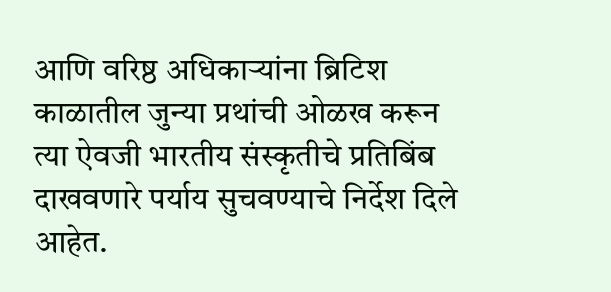आणि वरिष्ठ अधिकाऱ्यांना ब्रिटिश काळातील जुन्या प्रथांची ओळख करून त्या ऐवजी भारतीय संस्कृतीचे प्रतिबिंब दाखवणारे पर्याय सुचवण्याचे निर्देश दिले आहेत.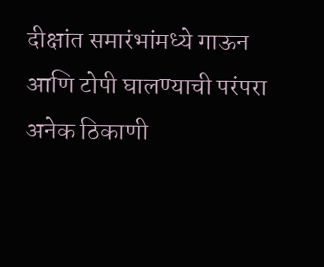दीक्षांत समारंभांमध्ये गाऊन आणि टोपी घालण्याची परंपरा अनेक ठिकाणी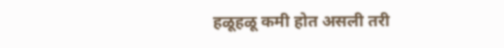हळूहळू कमी होत असली तरी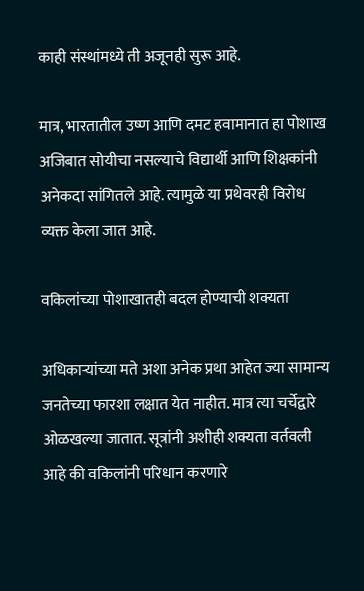काही संस्थांमध्ये ती अजूनही सुरू आहे.

मात्र, भारतातील उष्ण आणि दमट हवामानात हा पोशाख अजिबात सोयीचा नसल्याचे विद्यार्थी आणि शिक्षकांनी अनेकदा सांगितले आहे. त्यामुळे या प्रथेवरही विरोध व्यक्त केला जात आहे.

वकिलांच्या पोशाखातही बदल होण्याची शक्यता

अधिकाऱ्यांच्या मते अशा अनेक प्रथा आहेत ज्या सामान्य जनतेच्या फारशा लक्षात येत नाहीत. मात्र त्या चर्चेद्वारे ओळखल्या जातात. सूत्रांनी अशीही शक्यता वर्तवली आहे की वकिलांनी परिधान करणारे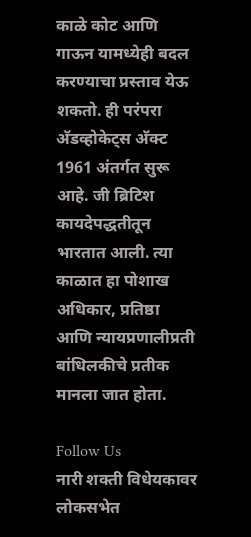काळे कोट आणि गाऊन यामध्येही बदल करण्याचा प्रस्ताव येऊ शकतो. ही परंपरा अ‍ॅडव्होकेट्स अ‍ॅक्ट 1961 अंतर्गत सुरू आहे. जी ब्रिटिश कायदेपद्धतीतून भारतात आली. त्या काळात हा पोशाख अधिकार, प्रतिष्ठा आणि न्यायप्रणालीप्रती बांधिलकीचे प्रतीक मानला जात होता.

Follow Us
नारी शक्ती विधेयकावर लोकसभेत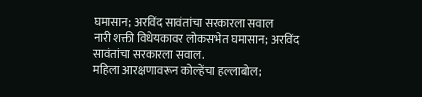घमासान; अरविंद सावंतांचा सरकारला सवाल
नारी शक्ती विधेयकावर लोकसभेत घमासान; अरविंद सावंतांचा सरकारला सवाल.
महिला आरक्षणावरून कोल्हेंचा हल्लाबोल;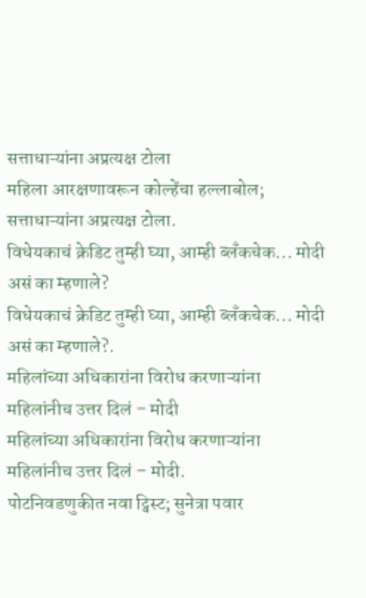सत्ताधाऱ्यांना अप्रत्यक्ष टोला
महिला आरक्षणावरून कोल्हेंचा हल्लाबोल; सत्ताधाऱ्यांना अप्रत्यक्ष टोला.
विधेयकाचं क्रेडिट तुम्ही घ्या, आम्ही ब्लँकचेक... मोदी असं का म्हणाले?
विधेयकाचं क्रेडिट तुम्ही घ्या, आम्ही ब्लँकचेक... मोदी असं का म्हणाले?.
महिलांच्या अधिकारांना विरोध करणाऱ्यांना महिलांनीच उत्तर दिलं – मोदी
महिलांच्या अधिकारांना विरोध करणाऱ्यांना महिलांनीच उत्तर दिलं – मोदी.
पोटनिवडणुकीत नवा ट्विस्ट; सुनेत्रा पवार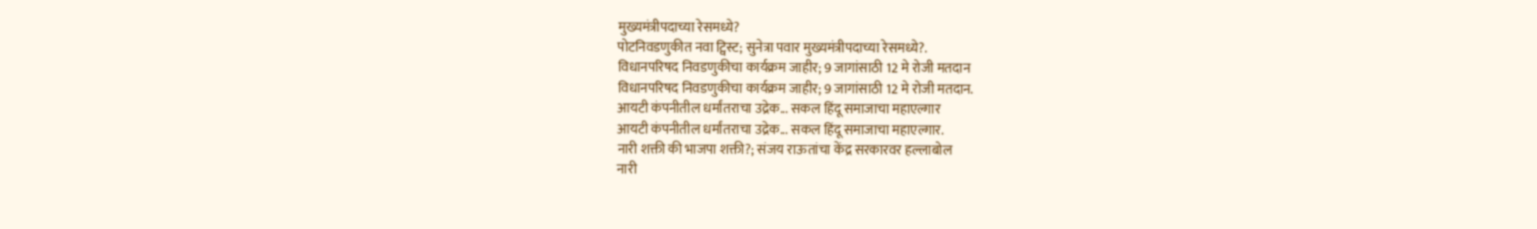मुख्यमंत्रीपदाच्या रेसमध्ये?
पोटनिवडणुकीत नवा ट्विस्ट; सुनेत्रा पवार मुख्यमंत्रीपदाच्या रेसमध्ये?.
विधानपरिषद निवडणुकीचा कार्यक्रम जाहीर; 9 जागांसाठी 12 मे रोजी मतदान
विधानपरिषद निवडणुकीचा कार्यक्रम जाहीर; 9 जागांसाठी 12 मे रोजी मतदान.
आयटी कंपनीतील धर्मांतराचा उद्रेक... सकल हिंदू समाजाचा महाएल्गार
आयटी कंपनीतील धर्मांतराचा उद्रेक... सकल हिंदू समाजाचा महाएल्गार.
नारी शक्ती की भाजपा शक्ती?; संजय राऊतांचा केंद्र सरकारवर हल्लाबोल
नारी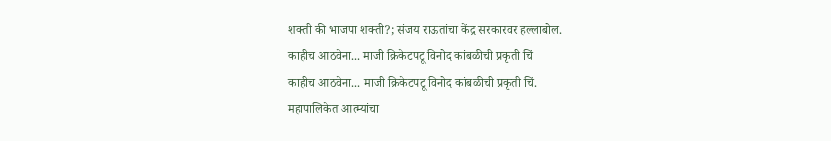शक्ती की भाजपा शक्ती?; संजय राऊतांचा केंद्र सरकारवर हल्लाबोल.
काहीच आठवेना... माजी क्रिकेटपटू विनोद कांबळीची प्रकृती चिं
काहीच आठवेना... माजी क्रिकेटपटू विनोद कांबळीची प्रकृती चिं.
महापालिकेत आत्म्यांचा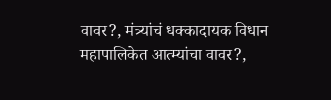वावर?, मंत्र्यांचं धक्कादायक विधान
महापालिकेत आत्म्यांचा वावर?,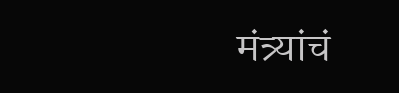मंत्र्यांचं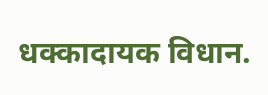धक्कादायक विधान.